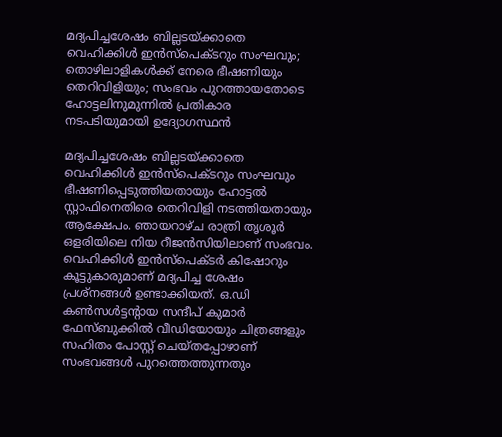മദ്യപിച്ചശേഷം ബില്ലടയ്ക്കാതെ വെഹിക്കിള്‍ ഇന്‍സ്‌പെക്ടറും സംഘവും; തൊഴിലാളികള്‍ക്ക് നേരെ ഭീഷണിയും തെറിവിളിയും; സംഭവം പുറത്തായതോടെ ഹോട്ടലിനുമുന്നില്‍ പ്രതികാര നടപടിയുമായി ഉദ്യോഗസ്ഥന്‍

മദ്യപിച്ചശേഷം ബില്ലടയ്ക്കാതെ വെഹിക്കിള്‍ ഇന്‍സ്‌പെക്ടറും സംഘവും ഭീഷണിപ്പെടുത്തിയതായും ഹോട്ടല്‍ സ്റ്റാഫിനെതിരെ തെറിവിളി നടത്തിയതായും ആക്ഷേപം. ഞായറാഴ്ച രാത്രി തൃശൂര്‍ ഒളരിയിലെ നിയ റീജന്‍സിയിലാണ് സംഭവം. വെഹിക്കിള്‍ ഇന്‍സ്‌പെക്ടര്‍ കിഷോറും കൂട്ടുകാരുമാണ് മദ്യപിച്ച ശേഷം പ്രശ്നങ്ങള്‍ ഉണ്ടാക്കിയത്. ഒ.ഡി കണ്‍സള്‍ട്ടന്റായ സന്ദീപ് കുമാര്‍ ഫേസ്ബുക്കില്‍ വീഡിയോയും ചിത്രങ്ങളും സഹിതം പോസ്റ്റ് ചെയ്തപ്പോഴാണ് സംഭവങ്ങള്‍ പുറത്തെത്തുന്നതും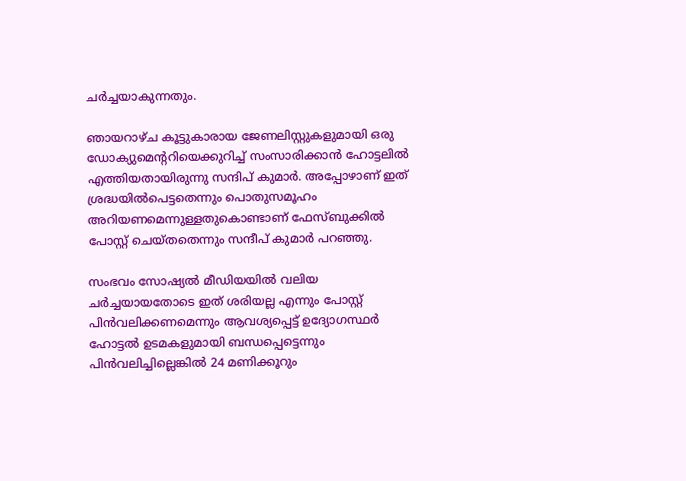ചര്‍ച്ചയാകുന്നതും.

ഞായറാഴ്ച കൂട്ടുകാരായ ജേണലിസ്റ്റുകളുമായി ഒരു ഡോക്യുമെന്ററിയെക്കുറിച്ച് സംസാരിക്കാന്‍ ഹോട്ടലില്‍ എത്തിയതായിരുന്നു സന്ദിപ് കുമാര്‍. അപ്പോഴാണ് ഇത് ശ്രദ്ധയില്‍പെട്ടതെന്നും പൊതുസമൂഹം അറിയണമെന്നുള്ളതുകൊണ്ടാണ് ഫേസ്ബുക്കില്‍ പോസ്റ്റ് ചെയ്തതെന്നും സന്ദീപ് കുമാര്‍ പറഞ്ഞു.

സംഭവം സോഷ്യല്‍ മീഡിയയില്‍ വലിയ ചര്‍ച്ചയായതോടെ ഇത് ശരിയല്ല എന്നും പോസ്റ്റ് പിന്‍വലിക്കണമെന്നും ആവശ്യപ്പെട്ട് ഉദ്യോഗസ്ഥര്‍ ഹോട്ടല്‍ ഉടമകളുമായി ബന്ധപ്പെട്ടെന്നും പിന്‍വലിച്ചില്ലെങ്കില്‍ 24 മണിക്കൂറും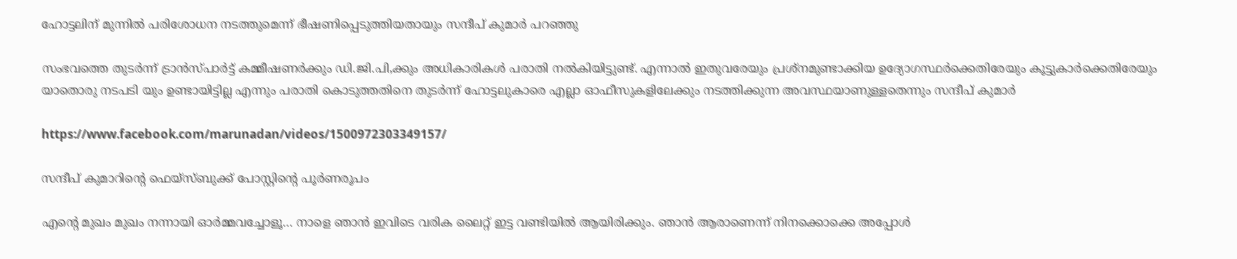ഹോട്ടലിന് മുന്നില്‍ പരിശോധന നടത്തുമെന്ന് ഭീഷണിപ്പെടുത്തിയതായും സന്ദീപ് കുമാര്‍ പറഞ്ഞു

സംഭവത്തെ തുടര്‍ന്ന് ട്രാന്‍സ്പാര്‍ട്ട് കമ്മീഷണര്‍ക്കും ഡി.ജി.പി,ക്കും അധികാരികള്‍ പരാതി നല്‍കിയിട്ടുണ്ട്. എന്നാല്‍ ഇതുവരേയും പ്രശ്നമുണ്ടാക്കിയ ഉദ്യോഗസ്ഥര്‍ക്കെതിരേയും കൂട്ടുകാര്‍ക്കെതിരേയും യാതൊരു നടപടി യും ഉണ്ടായിട്ടില്ല എന്നും പരാതി കൊടുത്തതിനെ തുടര്‍ന്ന് ഹോട്ടലുകാരെ എല്ലാ ഓഫീസുകളിലേക്കും നടത്തിക്കുന്ന അവസ്ഥയാണുള്ളതെന്നും സന്ദീപ് കുമാര്‍

https://www.facebook.com/marunadan/videos/1500972303349157/

സന്ദീപ് കുമാറിന്റെ ഫെയ്‌സ്ബുക്ക് പോസ്റ്റിന്റെ പൂര്‍ണരൂപം

എന്റെ മുഖം മുഖം നന്നായി ഓര്‍മ്മവച്ചോളൂ… നാളെ ഞാന്‍ ഇവിടെ വരിക ലൈറ്റ് ഇട്ട വണ്ടിയില്‍ ആയിരിക്കും. ഞാന്‍ ആരാണെന്ന് നിനക്കൊക്കെ അപ്പോള്‍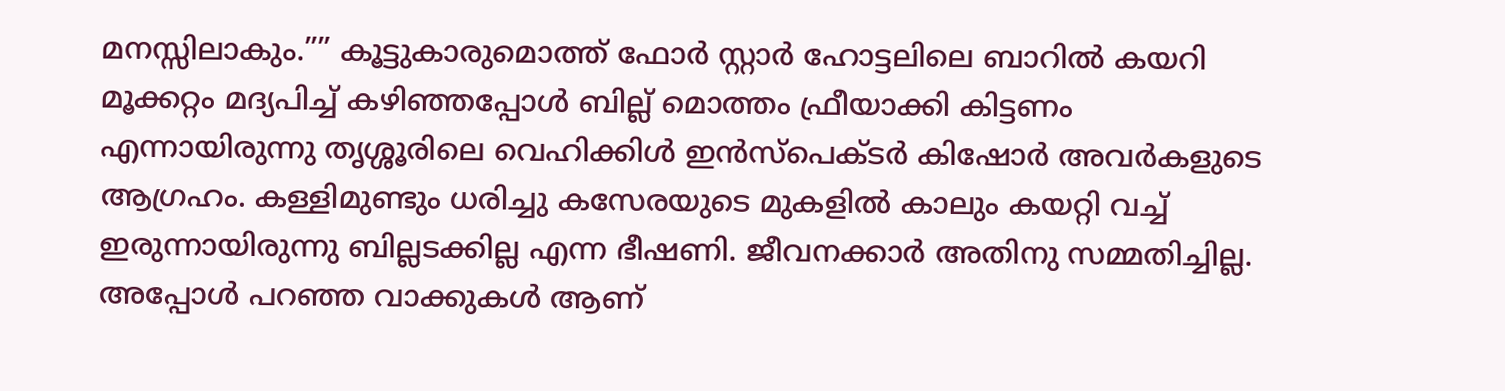മനസ്സിലാകും.”” കൂട്ടുകാരുമൊത്ത് ഫോര്‍ സ്റ്റാര്‍ ഹോട്ടലിലെ ബാറില്‍ കയറി മൂക്കറ്റം മദ്യപിച്ച് കഴിഞ്ഞപ്പോള്‍ ബില്ല് മൊത്തം ഫ്രീയാക്കി കിട്ടണം എന്നായിരുന്നു തൃശ്ശൂരിലെ വെഹിക്കിള്‍ ഇന്‍സ്പെക്ടര്‍ കിഷോര്‍ അവര്‍കളുടെ ആഗ്രഹം. കള്ളിമുണ്ടും ധരിച്ചു കസേരയുടെ മുകളില്‍ കാലും കയറ്റി വച്ച് ഇരുന്നായിരുന്നു ബില്ലടക്കില്ല എന്ന ഭീഷണി. ജീവനക്കാര്‍ അതിനു സമ്മതിച്ചില്ല. അപ്പോള്‍ പറഞ്ഞ വാക്കുകള്‍ ആണ്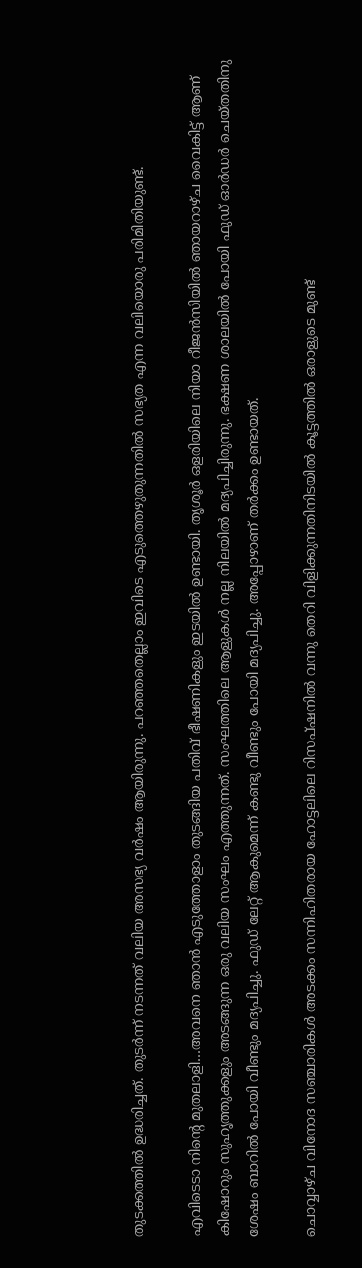തുടക്കത്തില്‍ ഉദ്ധരിച്ചത്. തുടര്‍ന്ന് നടന്നത് വലിയ അസഭ്യ വര്‍ഷം ആയിരുന്നു. പറഞ്ഞതെല്ലാം ഇവിടെ എടുത്തെഴുതുന്നതില്‍ സഭ്യത എന്ന വലിയൊരു പരിമിതിയുണ്ട്.

എവിടെടാ നിന്റെ മുതലാളി…അവനെ ഞാന്‍ എടുത്തോളാം തുടങ്ങിയ പതിവ് ഭീഷണികളും ഇടയില്‍ ഉണ്ടായി. തൃശൂര്‍ ഒളരിയിലെ നിയാ റീജന്‍സിയില്‍ ഞായറാഴ്ച വൈകിട്ട് ആണ് കിഷോറും സുഹൃത്തുക്കളും അടങ്ങുന്ന ഒരു വലിയ സംഘം എത്തുന്നത്. സംഘത്തിലെ ആളുകള്‍ നല്ല നിലയില്‍ മദ്യപിച്ചിരുന്നു. ഭക്ഷണ ശാലയില്‍ പോയി ഫുഡ് ഓര്‍ഡര്‍ ചെയ്തതിനു ശേഷം ബാറില്‍ പോയി വീണ്ടും മദ്യപിച്ചു. ഫുഡ് ലേറ്റ് ആകുമെന്ന് കണ്ടു വീണ്ടും പോയി മദ്യപിച്ചു. അപ്പോഴാണ് തര്‍ക്കം ഉണ്ടായത്.

ചൊവ്വാഴ്ച വിനോദ സഞ്ചാരികള്‍ അടക്കം സന്നിഹിതരായ ഹോട്ടലിലെ റിസപ്ഷനില്‍ വന്നു തെറി വിളിക്കുന്നതിനിടയില്‍ കൂട്ടത്തില്‍ ഒരാളുടെ മുണ്ട്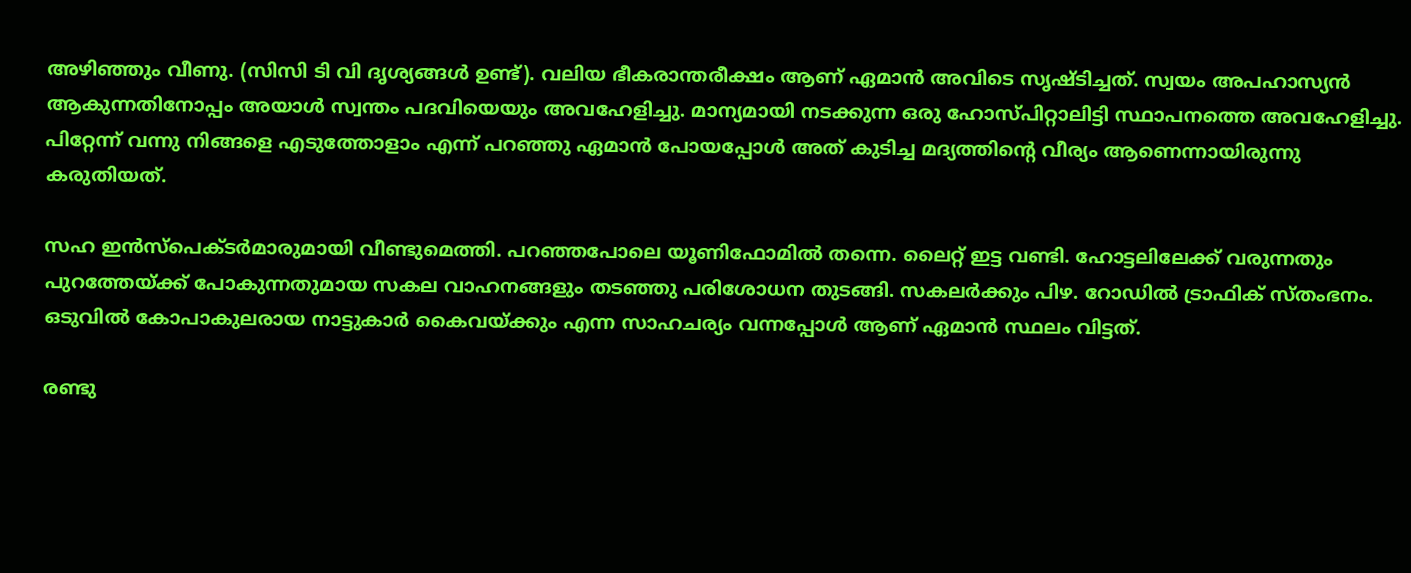അഴിഞ്ഞും വീണു. (സിസി ടി വി ദൃശ്യങ്ങള്‍ ഉണ്ട്). വലിയ ഭീകരാന്തരീക്ഷം ആണ് ഏമാന്‍ അവിടെ സൃഷ്ടിച്ചത്. സ്വയം അപഹാസ്യന്‍ ആകുന്നതിനോപ്പം അയാള്‍ സ്വന്തം പദവിയെയും അവഹേളിച്ചു. മാന്യമായി നടക്കുന്ന ഒരു ഹോസ്പിറ്റാലിട്ടി സ്ഥാപനത്തെ അവഹേളിച്ചു. പിറ്റേന്ന് വന്നു നിങ്ങളെ എടുത്തോളാം എന്ന് പറഞ്ഞു ഏമാന്‍ പോയപ്പോള്‍ അത് കുടിച്ച മദ്യത്തിന്റെ വീര്യം ആണെന്നായിരുന്നു കരുതിയത്.

സഹ ഇന്‍സ്പെക്ടര്‍മാരുമായി വീണ്ടുമെത്തി. പറഞ്ഞപോലെ യൂണിഫോമില്‍ തന്നെ. ലൈറ്റ് ഇട്ട വണ്ടി. ഹോട്ടലിലേക്ക് വരുന്നതും പുറത്തേയ്ക്ക് പോകുന്നതുമായ സകല വാഹനങ്ങളും തടഞ്ഞു പരിശോധന തുടങ്ങി. സകലര്‍ക്കും പിഴ. റോഡില്‍ ട്രാഫിക് സ്തംഭനം. ഒടുവില്‍ കോപാകുലരായ നാട്ടുകാര്‍ കൈവയ്ക്കും എന്ന സാഹചര്യം വന്നപ്പോള്‍ ആണ് ഏമാന്‍ സ്ഥലം വിട്ടത്.

രണ്ടു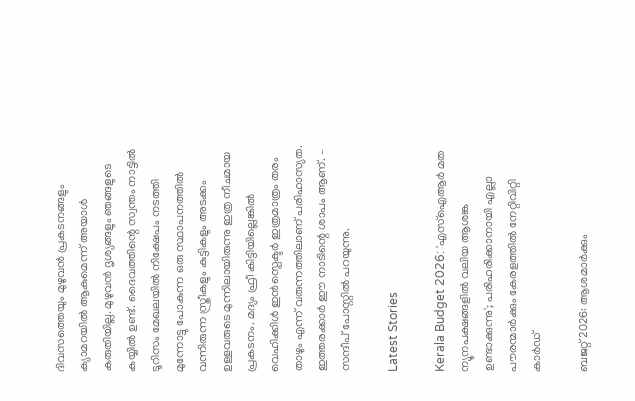ദിവസത്തെയും മുഴുവന്‍ പ്രകടനങ്ങളും ക്യാമറയില്‍ ആകുമെന്ന് അയാള്‍ കരുതിയില്ല. മുഴുവന്‍ ദൃശ്യങ്ങളും ഞങ്ങളുടെ കയ്യില്‍ ഉണ്ട്. ദൈവത്തിന്റെ സ്വന്തം നാട്ടില്‍ ടൂറിസം മേഖലയില്‍ നിക്ഷേപം നടത്തി മുന്നോട്ടു പോകുന്ന ഒരു സ്ഥാപനത്തില്‍ വന്നിരുന്ന സ്ത്രീകളും കുട്ടികളും അടക്കം ഉള്ളവരുടെ മുന്നിലായിരുന്നു ഇത്ര നീചമായ പ്രകടനം. മദ്യം ഫ്രീ കിട്ടിയില്ലെങ്കില്‍ വെഹിക്കിള്‍ ഇന്‍സ്പെക്ടര്‍ ഇത്രമാത്രം തരം താഴും എന്ന് വരുന്നത്തിലാണ് പരിഹാസ്യത. ഇത്തരക്കാര്‍ ഈ നാടിന്റെ ശാപം ആണ്. – സന്ദീപ് പോസ്റ്റില്‍ പറയുന്നു.

Latest Stories

Kerala Budget 2026: 'എസ്ഐആർ മത ന്യൂനപക്ഷങ്ങളിൽ വലിയ ആശങ്ക ഉണ്ടാക്കുന്നു'; പരിഹരിക്കാനായി എല്ലാ പൗരന്മാർക്കും കേരളത്തിൽ നേറ്റിവിറ്റി കാർഡ്

ബജറ്റ് 2026: ആശമാർക്കും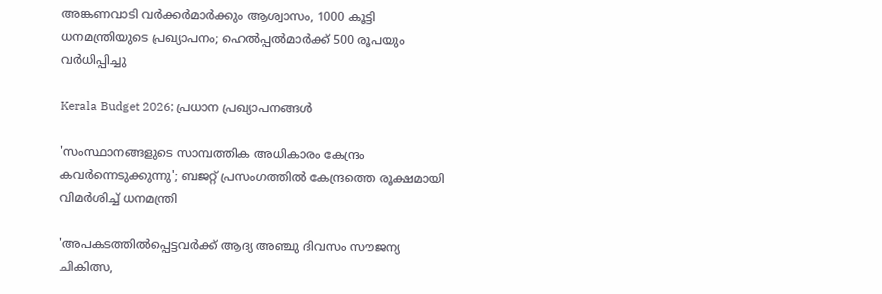അങ്കണവാടി വർക്കർമാർക്കും ആശ്വാസം, 1000 കൂട്ടി ധനമന്ത്രിയുടെ പ്രഖ്യാപനം; ഹെൽപ്പൽമാർക്ക് 500 രൂപയും വർധിപ്പിച്ചു

Kerala Budget 2026; പ്രധാന പ്രഖ്യാപനങ്ങൾ

'സംസ്ഥാനങ്ങളുടെ സാമ്പത്തിക അധികാരം കേന്ദ്രം കവര്‍ന്നെടുക്കുന്നു'; ബജറ്റ് പ്രസംഗത്തില്‍ കേന്ദ്രത്തെ രൂക്ഷമായി വിമര്‍ശിച്ച് ധനമന്ത്രി

'അപകടത്തിൽപ്പെട്ടവർക്ക് ആദ്യ അഞ്ചു ദിവസം സൗജന്യ ചികിത്സ,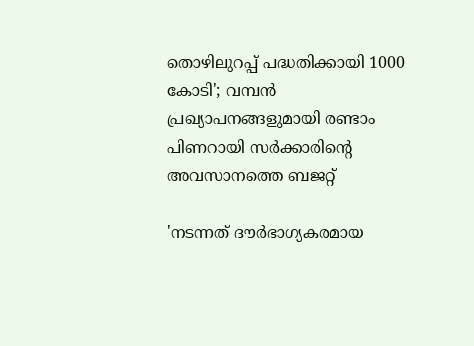തൊഴിലുറപ്പ് പദ്ധതിക്കായി 1000 കോടി'; വമ്പൻ പ്രഖ്യാപനങ്ങളുമായി രണ്ടാം പിണറായി സർക്കാരിൻ്റെ അവസാനത്തെ ബജറ്റ്

'നടന്നത് ദൗര്‍ഭാഗ്യകരമായ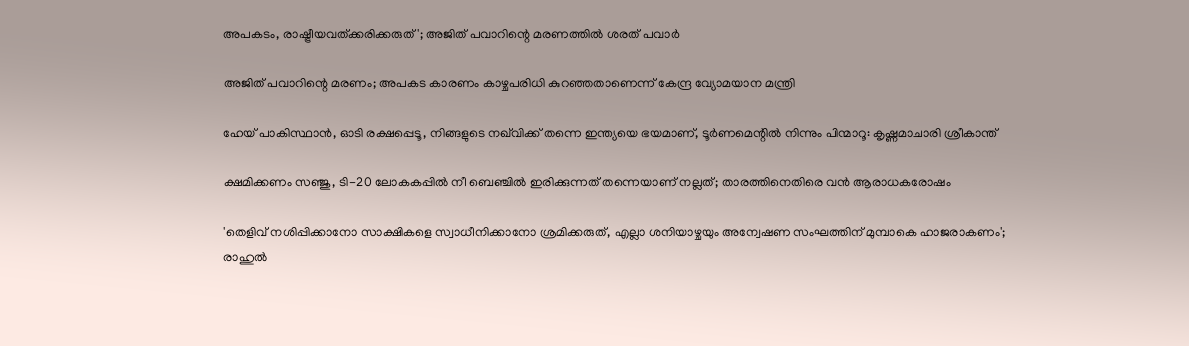അപകടം, രാഷ്ട്രീയവത്ക്കരിക്കരുത്'; അജിത് പവാറിന്റെ മരണത്തില്‍ ശരത് പവാർ

അജിത് പവാറിന്റെ മരണം; അപകട കാരണം കാഴ്ചപരിധി കുറഞ്ഞതാണെന്ന് കേന്ദ്ര വ്യോമയാന മന്ത്രി

ഹേയ് പാകിസ്ഥാൻ, ഓടി രക്ഷപ്പെടൂ, നിങ്ങളുടെ നഖ്‌വിക്ക് തന്നെ ഇന്ത്യയെ ഭയമാണ്, ടൂർണമെന്റിൽ നിന്നും പിന്മാറൂ: കൃഷ്ണമാചാരി ശ്രീകാന്ത്

ക്ഷമിക്കണം സഞ്ജു, ടി-20 ലോകകപ്പിൽ നീ ബെഞ്ചിൽ ഇരിക്കുന്നത് തന്നെയാണ് നല്ലത്; താരത്തിനെതിരെ വൻ ആരാധകരോഷം

'തെളിവ് നശിപ്പിക്കാനോ സാക്ഷികളെ സ്വാധീനിക്കാനോ ശ്രമിക്കരുത്, എല്ലാ ശനിയാഴ്ചയും അന്വേഷണ സംഘത്തിന് മുമ്പാകെ ഹാജരാകണം'; രാഹുൽ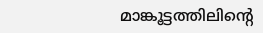മാങ്കൂട്ടത്തിലിന്റെ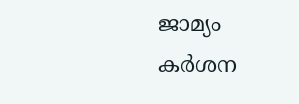ജാമ്യം കർശന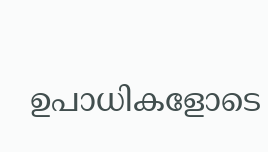ഉപാധികളോടെ